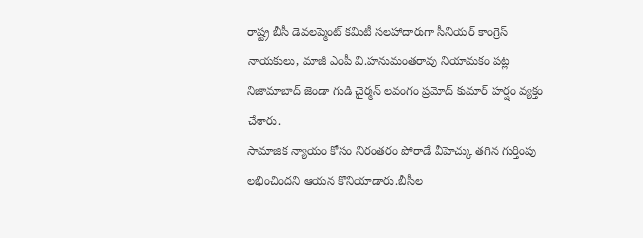రాష్ట్ర బీసీ డెవలప్మెంట్ కమిటీ సలహాదారుగా సీనియర్ కాంగ్రెస్ నాయకులు, మాజీ ఎంపీ వి.హనుమంతరావు నియామకం పట్ల నిజామాబాద్ జెండా గుడి చైర్మన్ లవంగం ప్రమోద్ కుమార్ హర్షం వ్యక్తం చేశారు.
సామాజిక న్యాయం కోసం నిరంతరం పోరాడే వీహెచ్కు తగిన గుర్తింపు లభించిందని ఆయన కొనియాడారు.బీసీల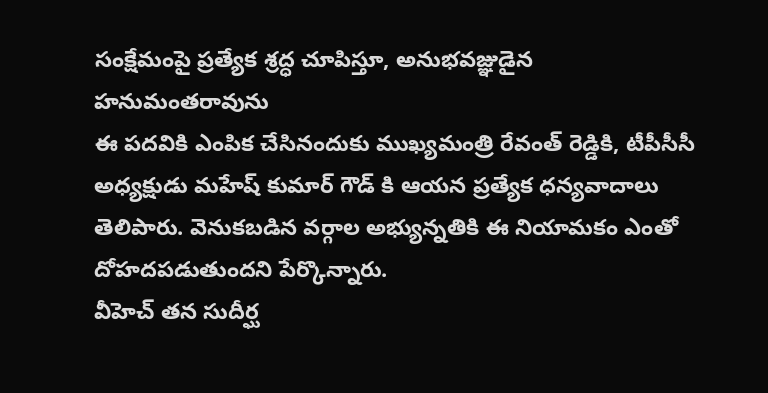సంక్షేమంపై ప్రత్యేక శ్రద్ధ చూపిస్తూ, అనుభవజ్ఞుడైన హనుమంతరావును
ఈ పదవికి ఎంపిక చేసినందుకు ముఖ్యమంత్రి రేవంత్ రెడ్డికి, టీపీసీసీ అధ్యక్షుడు మహేష్ కుమార్ గౌడ్ కి ఆయన ప్రత్యేక ధన్యవాదాలు తెలిపారు. వెనుకబడిన వర్గాల అభ్యున్నతికి ఈ నియామకం ఎంతో దోహదపడుతుందని పేర్కొన్నారు.
వీహెచ్ తన సుదీర్ఘ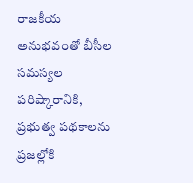రాజకీయ అనుభవంతో బీసీల సమస్యల పరిష్కారానికి, ప్రభుత్వ పథకాలను ప్రజల్లోకి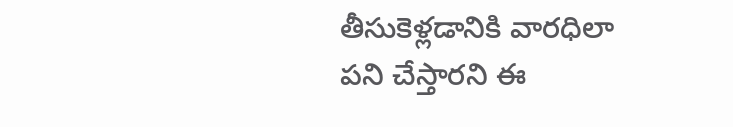తీసుకెళ్లడానికి వారధిలా పని చేస్తారని ఈ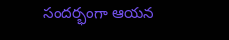సందర్భంగా ఆయన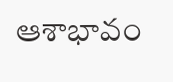ఆశాభావం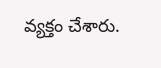వ్యక్తం చేశారు.